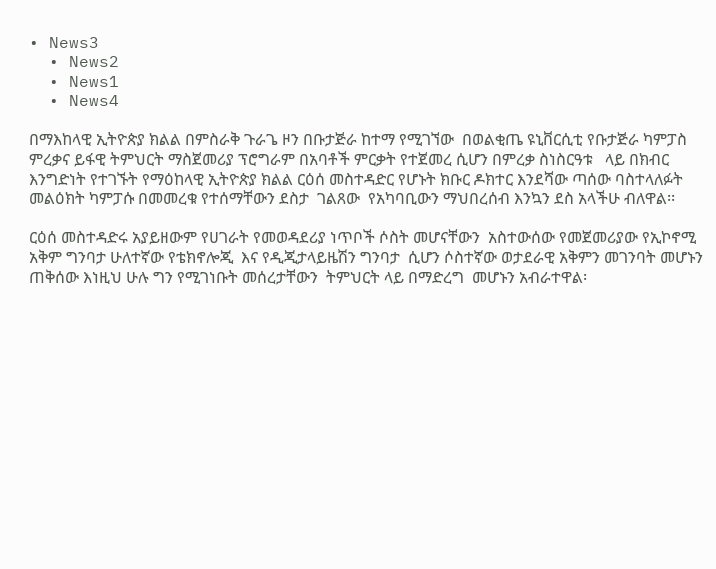• News3
  • News2
  • News1
  • News4

በማእከላዊ ኢትዮጵያ ክልል በምስራቅ ጉራጌ ዞን በቡታጅራ ከተማ የሚገኘው  በወልቂጤ ዩኒቨርሲቲ የቡታጅራ ካምፓስ ምረቃና ይፋዊ ትምህርት ማስጀመሪያ ፕሮግራም በአባቶች ምርቃት የተጀመረ ሲሆን በምረቃ ስነስርዓቱ   ላይ በክብር እንግድነት የተገኙት የማዕከላዊ ኢትዮጵያ ክልል ርዕሰ መስተዳድር የሆኑት ክቡር ዶክተር እንደሻው ጣሰው ባስተላለፉት መልዕክት ካምፓሱ በመመረቁ የተሰማቸውን ደስታ  ገልጸው  የአካባቢውን ማህበረሰብ እንኳን ደስ አላችሁ ብለዋል፡፡

ርዕሰ መስተዳድሩ አያይዘውም የሀገራት የመወዳደሪያ ነጥቦች ሶስት መሆናቸውን  አስተውሰው የመጀመሪያው የኢኮኖሚ አቅም ግንባታ ሁለተኛው የቴክኖሎጂ  እና የዲጂታላይዜሽን ግንባታ  ሲሆን ሶስተኛው ወታደራዊ አቅምን መገንባት መሆኑን ጠቅሰው እነዚህ ሁሉ ግን የሚገነቡት መሰረታቸውን  ትምህርት ላይ በማድረግ  መሆኑን አብራተዋል፡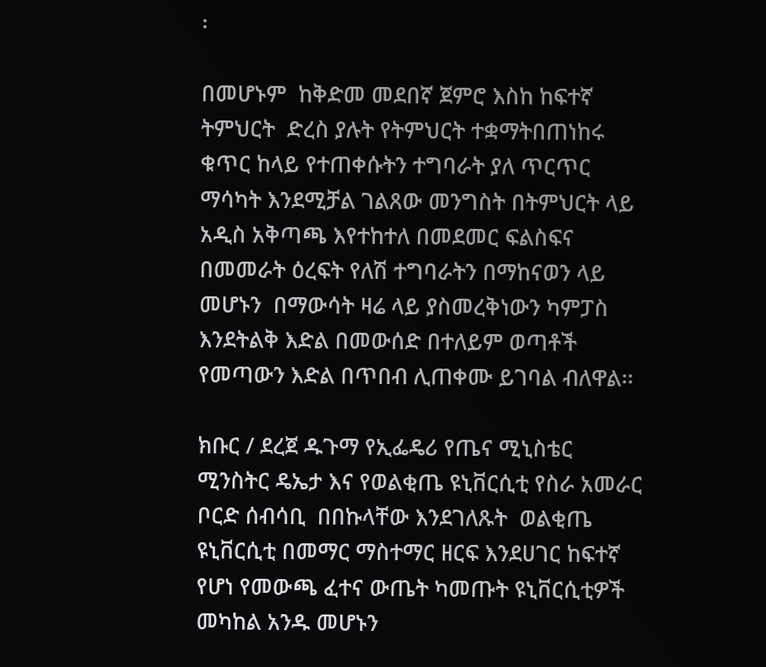፡

በመሆኑም  ከቅድመ መደበኛ ጀምሮ እስከ ከፍተኛ ትምህርት  ድረስ ያሉት የትምህርት ተቋማትበጠነከሩ ቁጥር ከላይ የተጠቀሱትን ተግባራት ያለ ጥርጥር ማሳካት እንደሚቻል ገልጸው መንግስት በትምህርት ላይ አዲስ አቅጣጫ እየተከተለ በመደመር ፍልስፍና በመመራት ዕረፍት የለሽ ተግባራትን በማከናወን ላይ መሆኑን  በማውሳት ዛሬ ላይ ያስመረቅነውን ካምፓስ  እንደትልቅ እድል በመውሰድ በተለይም ወጣቶች የመጣውን እድል በጥበብ ሊጠቀሙ ይገባል ብለዋል፡፡

ክቡር / ደረጀ ዱጉማ የኢፌዴሪ የጤና ሚኒስቴር ሚንስትር ዴኤታ እና የወልቂጤ ዩኒቨርሲቲ የስራ አመራር ቦርድ ሰብሳቢ  በበኩላቸው እንደገለጹት  ወልቂጤ ዩኒቨርሲቲ በመማር ማስተማር ዘርፍ እንደሀገር ከፍተኛ የሆነ የመውጫ ፈተና ውጤት ካመጡት ዩኒቨርሲቲዎች መካከል አንዱ መሆኑን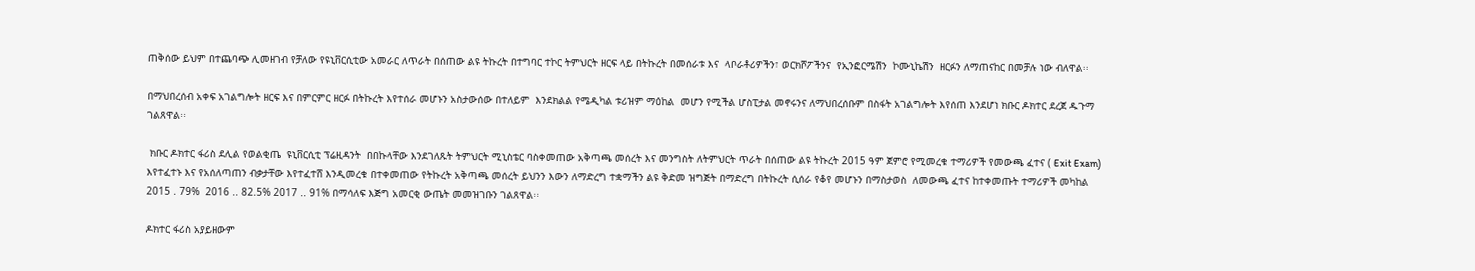ጠቅሰው ይህም በተጨባጭ ሊመዘገብ የቻለው የዩኒቨርሲቲው አመራር ለጥራት በሰጠው ልዩ ትኩረት በተግባር ተኮር ትምህርት ዘርፍ ላይ በትኩረት በመሰራቱ እና  ላቦራቶሪዎችን፣ ወርክሾፖችንና  የኢንፎርሜሽን  ኮሙኒኬሽን  ዘርፉን ለማጠናከር በመቻሉ ነው ብለዋል፡፡

በማህበረሰብ አቀፍ አገልግሎት ዘርፍ እና በምርምር ዘርፉ በትኩረት እየተሰራ መሆኑን አስታውሰው በተለይም  እንደክልል የሜዲካል ቱሪዝም ማዕከል  መሆን የሚችል ሆስፒታል መኖሩንና ለማህበረሰቡም በስፋት አገልግሎት እየሰጠ እንደሆነ ክቡር ዶክተር ደረጀ ዱጉማ ገልጸዋል፡፡

 ክቡር ዶክተር ፋሪስ ደሊል የወልቂጤ  ዩኒቨርሲቲ ፕሬዚዳንት  በበኩላቸው እንደገለጹት ትምህርት ሚኒስቴር ባስቀመጠው አቅጣጫ መሰረት እና መንግስት ለትምህርት ጥራት በሰጠው ልዩ ትኩረት 2015 ዓም ጀምሮ የሚመረቁ ተማሪዎች የመውጫ ፈተና ( Exit Exam) እየተፈተኑ እና የአሰለጣጠን ብቃታቸው እየተፈተሸ እንዲመረቁ በተቀመጠው የትኩረት አቅጣጫ መሰረት ይህንን እውን ለማድረግ ተቋማችን ልዩ ቅድመ ዝግጅት በማድረግ በትኩረት ሲሰራ የቆየ መሆኑን በማስታወስ  ለመውጫ ፈተና ከተቀመጡት ተማሪዎች መካከል 2015 . 79%  2016 .. 82.5% 2017 .. 91% በማሳለፍ እጅግ አመርቂ ውጤት መመዝገቡን ገልጸዋል፡፡

ዶክተር ፋሪስ አያይዘውም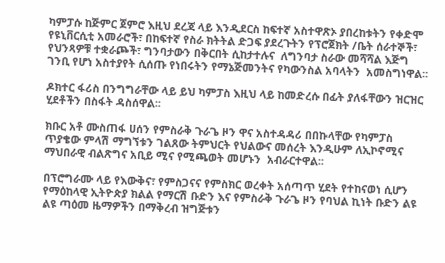ካምፓሱ ከጅምር ጀምሮ እዚህ ደረጃ ላይ እንዲደርስ ከፍተኛ አስተዋጽኦ ያበረከቱትን የቀድሞ የዩኒቨርሲቲ አመራሮች፣ በከፍተኛ የስራ ክትትል ድጋፍ ያደረጉትን የፕሮጀክት /ቤት ሰራተኞች፣ የህንጻዎቹ ተቋራጮች፣ ግንባታውን በቅርበት ሲከታተሉና  ለግንባታ ስራው መሻሻል እጅግ ገንቢ የሆነ አስተያየት ሲሰጡ የነበሩትን የማኔጅመንትና የካውንስል አባላትን  አመስግነዋል፡፡

ዶክተር ፋሪስ በንግግራቸው ላይ ይህ ካምፓስ እዚህ ላይ ከመድረሱ በፊት ያለፋቸውን ዝርዝር ሂደቶችን በስፋት ዳስሰዋል፡፡

ክቡር አቶ ሙስጠፋ ሀሰን የምስራቅ ጉራጌ ዞን ዋና አስተዳዳሪ በበኩላቸው የካምፓስ ጥያቄው ምላሽ ማግኘቱን ገልጸው ትምህርት የህልውና መሰረት እንዲሁም ለኢኮኖሚና ማህበራዊ ብልጽግና አቢይ ሚና የሚጫወት መሆኑን  አብራርተዋል፡፡

በፕሮግራሙ ላይ የእውቅና፣ የምስጋናና የምስክር ወረቀት አሰጣጥ ሂደት የተከናወነ ሲሆን የማዕከላዊ ኢትዮጵያ ክልል የማርሽ ቡድን እና የምስራቅ ጉራጌ ዞን የባህል ኪነት ቡድን ልዩ ልዩ ጣዕመ ዜማዎችን በማቅረብ ዝግጅቱን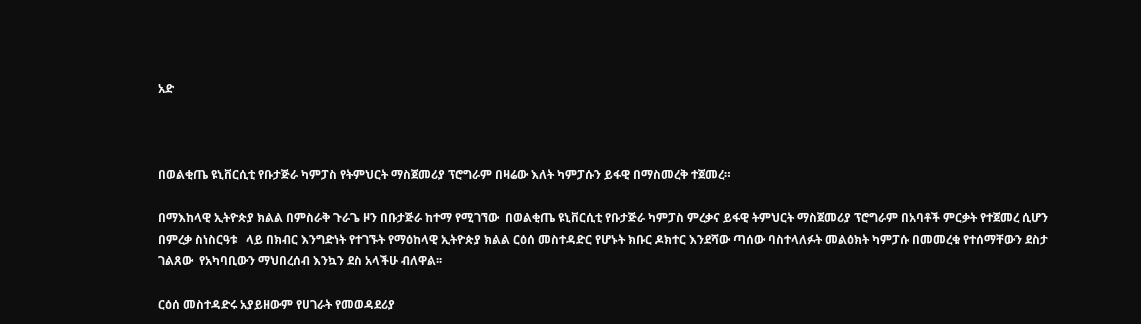አድ



በወልቂጤ ዩኒቨርሲቲ የቡታጅራ ካምፓስ የትምህርት ማስጀመሪያ ፕሮግራም በዛሬው እለት ካምፓሱን ይፋዊ በማስመረቅ ተጀመረ።

በማእከላዊ ኢትዮጵያ ክልል በምስራቅ ጉራጌ ዞን በቡታጅራ ከተማ የሚገኘው  በወልቂጤ ዩኒቨርሲቲ የቡታጅራ ካምፓስ ምረቃና ይፋዊ ትምህርት ማስጀመሪያ ፕሮግራም በአባቶች ምርቃት የተጀመረ ሲሆን በምረቃ ስነስርዓቱ   ላይ በክብር እንግድነት የተገኙት የማዕከላዊ ኢትዮጵያ ክልል ርዕሰ መስተዳድር የሆኑት ክቡር ዶክተር እንደሻው ጣሰው ባስተላለፉት መልዕክት ካምፓሱ በመመረቁ የተሰማቸውን ደስታ  ገልጸው  የአካባቢውን ማህበረሰብ እንኳን ደስ አላችሁ ብለዋል፡፡

ርዕሰ መስተዳድሩ አያይዘውም የሀገራት የመወዳደሪያ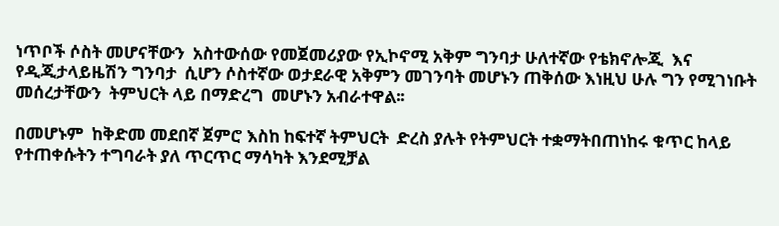ነጥቦች ሶስት መሆናቸውን  አስተውሰው የመጀመሪያው የኢኮኖሚ አቅም ግንባታ ሁለተኛው የቴክኖሎጂ  እና የዲጂታላይዜሽን ግንባታ  ሲሆን ሶስተኛው ወታደራዊ አቅምን መገንባት መሆኑን ጠቅሰው እነዚህ ሁሉ ግን የሚገነቡት መሰረታቸውን  ትምህርት ላይ በማድረግ  መሆኑን አብራተዋል፡፡

በመሆኑም  ከቅድመ መደበኛ ጀምሮ እስከ ከፍተኛ ትምህርት  ድረስ ያሉት የትምህርት ተቋማትበጠነከሩ ቁጥር ከላይ የተጠቀሱትን ተግባራት ያለ ጥርጥር ማሳካት እንደሚቻል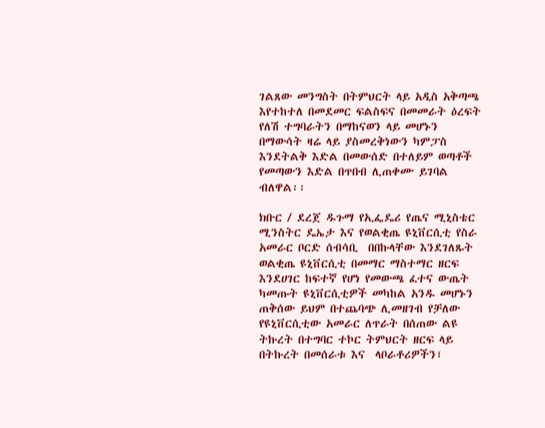ገልጸው መንግስት በትምህርት ላይ አዲስ አቅጣጫ እየተከተለ በመደመር ፍልስፍና በመመራት ዕረፍት የለሽ ተግባራትን በማከናወን ላይ መሆኑን  በማውሳት ዛሬ ላይ ያስመረቅነውን ካምፓስ  እንደትልቅ እድል በመውሰድ በተለይም ወጣቶች የመጣውን እድል በጥበብ ሊጠቀሙ ይገባል ብለዋል፡፡

ክቡር / ደረጀ ዱጉማ የኢፌዴሪ የጤና ሚኒስቴር ሚንስትር ዴኤታ እና የወልቂጤ ዩኒቨርሲቲ የስራ አመራር ቦርድ ሰብሳቢ  በበኩላቸው እንደገለጹት  ወልቂጤ ዩኒቨርሲቲ በመማር ማስተማር ዘርፍ እንደሀገር ከፍተኛ የሆነ የመውጫ ፈተና ውጤት ካመጡት ዩኒቨርሲቲዎች መካከል አንዱ መሆኑን ጠቅሰው ይህም በተጨባጭ ሊመዘገብ የቻለው የዩኒቨርሲቲው አመራር ለጥራት በሰጠው ልዩ ትኩረት በተግባር ተኮር ትምህርት ዘርፍ ላይ በትኩረት በመሰራቱ እና  ላቦራቶሪዎችን፣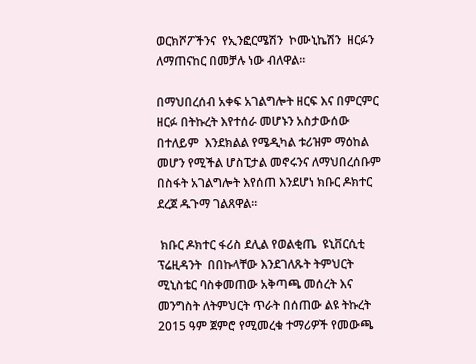ወርክሾፖችንና  የኢንፎርሜሽን  ኮሙኒኬሽን  ዘርፉን ለማጠናከር በመቻሉ ነው ብለዋል፡፡

በማህበረሰብ አቀፍ አገልግሎት ዘርፍ እና በምርምር ዘርፉ በትኩረት እየተሰራ መሆኑን አስታውሰው በተለይም  እንደክልል የሜዲካል ቱሪዝም ማዕከል  መሆን የሚችል ሆስፒታል መኖሩንና ለማህበረሰቡም በስፋት አገልግሎት እየሰጠ እንደሆነ ክቡር ዶክተር ደረጀ ዱጉማ ገልጸዋል፡፡

 ክቡር ዶክተር ፋሪስ ደሊል የወልቂጤ  ዩኒቨርሲቲ ፕሬዚዳንት  በበኩላቸው እንደገለጹት ትምህርት ሚኒስቴር ባስቀመጠው አቅጣጫ መሰረት እና መንግስት ለትምህርት ጥራት በሰጠው ልዩ ትኩረት 2015 ዓም ጀምሮ የሚመረቁ ተማሪዎች የመውጫ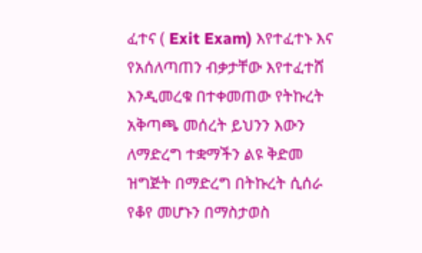ፈተና ( Exit Exam) እየተፈተኑ እና የአሰለጣጠን ብቃታቸው እየተፈተሸ እንዲመረቁ በተቀመጠው የትኩረት አቅጣጫ መሰረት ይህንን እውን ለማድረግ ተቋማችን ልዩ ቅድመ ዝግጅት በማድረግ በትኩረት ሲሰራ የቆየ መሆኑን በማስታወስ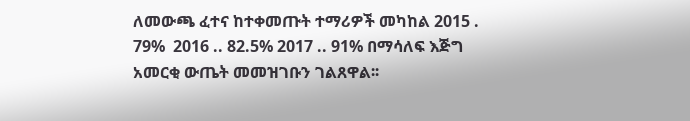ለመውጫ ፈተና ከተቀመጡት ተማሪዎች መካከል 2015 . 79%  2016 .. 82.5% 2017 .. 91% በማሳለፍ እጅግ አመርቂ ውጤት መመዝገቡን ገልጸዋል፡፡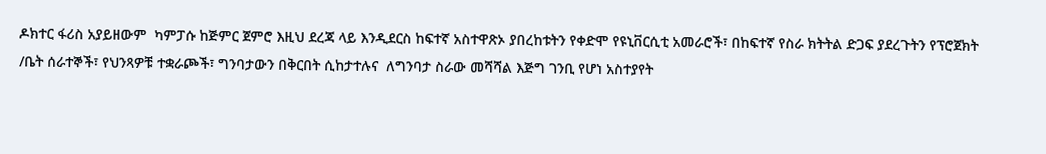ዶክተር ፋሪስ አያይዘውም  ካምፓሱ ከጅምር ጀምሮ እዚህ ደረጃ ላይ እንዲደርስ ከፍተኛ አስተዋጽኦ ያበረከቱትን የቀድሞ የዩኒቨርሲቲ አመራሮች፣ በከፍተኛ የስራ ክትትል ድጋፍ ያደረጉትን የፕሮጀክት /ቤት ሰራተኞች፣ የህንጻዎቹ ተቋራጮች፣ ግንባታውን በቅርበት ሲከታተሉና  ለግንባታ ስራው መሻሻል እጅግ ገንቢ የሆነ አስተያየት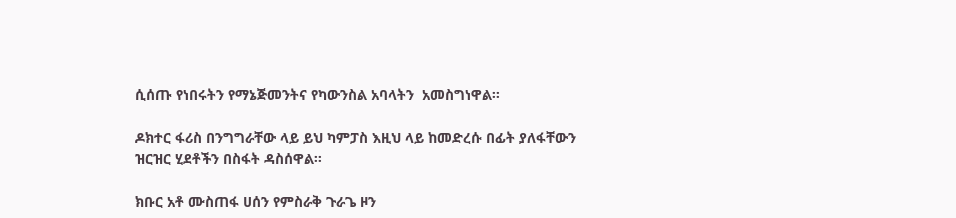ሲሰጡ የነበሩትን የማኔጅመንትና የካውንስል አባላትን  አመስግነዋል፡፡

ዶክተር ፋሪስ በንግግራቸው ላይ ይህ ካምፓስ እዚህ ላይ ከመድረሱ በፊት ያለፋቸውን ዝርዝር ሂደቶችን በስፋት ዳስሰዋል፡፡

ክቡር አቶ ሙስጠፋ ሀሰን የምስራቅ ጉራጌ ዞን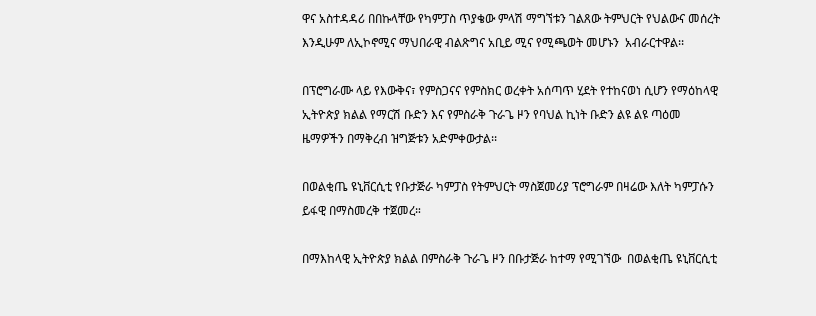ዋና አስተዳዳሪ በበኩላቸው የካምፓስ ጥያቄው ምላሽ ማግኘቱን ገልጸው ትምህርት የህልውና መሰረት እንዲሁም ለኢኮኖሚና ማህበራዊ ብልጽግና አቢይ ሚና የሚጫወት መሆኑን  አብራርተዋል፡፡

በፕሮግራሙ ላይ የእውቅና፣ የምስጋናና የምስክር ወረቀት አሰጣጥ ሂደት የተከናወነ ሲሆን የማዕከላዊ ኢትዮጵያ ክልል የማርሽ ቡድን እና የምስራቅ ጉራጌ ዞን የባህል ኪነት ቡድን ልዩ ልዩ ጣዕመ ዜማዎችን በማቅረብ ዝግጅቱን አድምቀውታል፡፡

በወልቂጤ ዩኒቨርሲቲ የቡታጅራ ካምፓስ የትምህርት ማስጀመሪያ ፕሮግራም በዛሬው እለት ካምፓሱን ይፋዊ በማስመረቅ ተጀመረ።

በማእከላዊ ኢትዮጵያ ክልል በምስራቅ ጉራጌ ዞን በቡታጅራ ከተማ የሚገኘው  በወልቂጤ ዩኒቨርሲቲ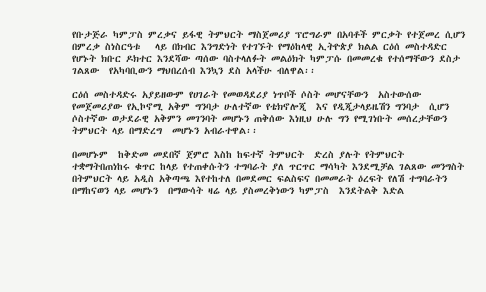የቡታጅራ ካምፓስ ምረቃና ይፋዊ ትምህርት ማስጀመሪያ ፕሮግራም በአባቶች ምርቃት የተጀመረ ሲሆን በምረቃ ስነስርዓቱ   ላይ በክብር እንግድነት የተገኙት የማዕከላዊ ኢትዮጵያ ክልል ርዕሰ መስተዳድር የሆኑት ክቡር ዶክተር እንደሻው ጣሰው ባስተላለፉት መልዕክት ካምፓሱ በመመረቁ የተሰማቸውን ደስታ  ገልጸው  የአካባቢውን ማህበረሰብ እንኳን ደስ አላችሁ ብለዋል፡፡

ርዕሰ መስተዳድሩ አያይዘውም የሀገራት የመወዳደሪያ ነጥቦች ሶስት መሆናቸውን  አስተውሰው የመጀመሪያው የኢኮኖሚ አቅም ግንባታ ሁለተኛው የቴክኖሎጂ  እና የዲጂታላይዜሽን ግንባታ  ሲሆን ሶስተኛው ወታደራዊ አቅምን መገንባት መሆኑን ጠቅሰው እነዚህ ሁሉ ግን የሚገነቡት መሰረታቸውን  ትምህርት ላይ በማድረግ  መሆኑን አብራተዋል፡፡

በመሆኑም  ከቅድመ መደበኛ ጀምሮ እስከ ከፍተኛ ትምህርት  ድረስ ያሉት የትምህርት ተቋማትበጠነከሩ ቁጥር ከላይ የተጠቀሱትን ተግባራት ያለ ጥርጥር ማሳካት እንደሚቻል ገልጸው መንግስት በትምህርት ላይ አዲስ አቅጣጫ እየተከተለ በመደመር ፍልስፍና በመመራት ዕረፍት የለሽ ተግባራትን በማከናወን ላይ መሆኑን  በማውሳት ዛሬ ላይ ያስመረቅነውን ካምፓስ  እንደትልቅ እድል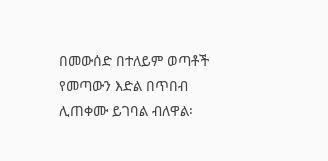በመውሰድ በተለይም ወጣቶች የመጣውን እድል በጥበብ ሊጠቀሙ ይገባል ብለዋል፡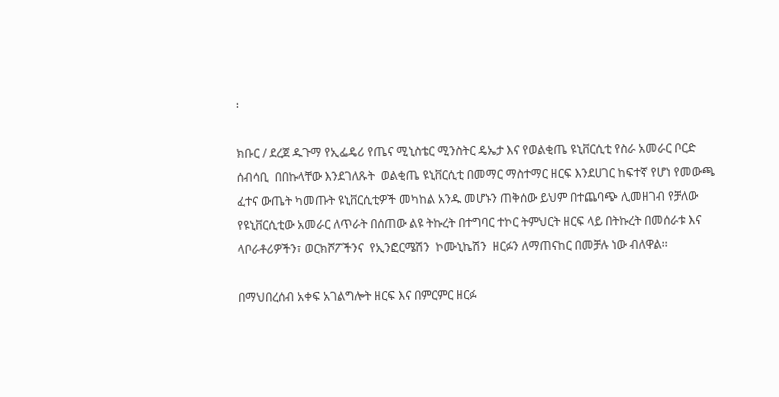፡

ክቡር / ደረጀ ዱጉማ የኢፌዴሪ የጤና ሚኒስቴር ሚንስትር ዴኤታ እና የወልቂጤ ዩኒቨርሲቲ የስራ አመራር ቦርድ ሰብሳቢ  በበኩላቸው እንደገለጹት  ወልቂጤ ዩኒቨርሲቲ በመማር ማስተማር ዘርፍ እንደሀገር ከፍተኛ የሆነ የመውጫ ፈተና ውጤት ካመጡት ዩኒቨርሲቲዎች መካከል አንዱ መሆኑን ጠቅሰው ይህም በተጨባጭ ሊመዘገብ የቻለው የዩኒቨርሲቲው አመራር ለጥራት በሰጠው ልዩ ትኩረት በተግባር ተኮር ትምህርት ዘርፍ ላይ በትኩረት በመሰራቱ እና  ላቦራቶሪዎችን፣ ወርክሾፖችንና  የኢንፎርሜሽን  ኮሙኒኬሽን  ዘርፉን ለማጠናከር በመቻሉ ነው ብለዋል፡፡

በማህበረሰብ አቀፍ አገልግሎት ዘርፍ እና በምርምር ዘርፉ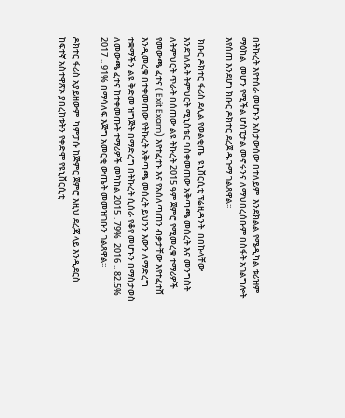በትኩረት እየተሰራ መሆኑን አስታውሰው በተለይም  እንደክልል የሜዲካል ቱሪዝም ማዕከል  መሆን የሚችል ሆስፒታል መኖሩንና ለማህበረሰቡም በስፋት አገልግሎት እየሰጠ እንደሆነ ክቡር ዶክተር ደረጀ ዱጉማ ገልጸዋል፡፡

 ክቡር ዶክተር ፋሪስ ደሊል የወልቂጤ  ዩኒቨርሲቲ ፕሬዚዳንት  በበኩላቸው እንደገለጹት ትምህርት ሚኒስቴር ባስቀመጠው አቅጣጫ መሰረት እና መንግስት ለትምህርት ጥራት በሰጠው ልዩ ትኩረት 2015 ዓም ጀምሮ የሚመረቁ ተማሪዎች የመውጫ ፈተና ( Exit Exam) እየተፈተኑ እና የአሰለጣጠን ብቃታቸው እየተፈተሸ እንዲመረቁ በተቀመጠው የትኩረት አቅጣጫ መሰረት ይህንን እውን ለማድረግ ተቋማችን ልዩ ቅድመ ዝግጅት በማድረግ በትኩረት ሲሰራ የቆየ መሆኑን በማስታወስ  ለመውጫ ፈተና ከተቀመጡት ተማሪዎች መካከል 2015 . 79%  2016 .. 82.5% 2017 .. 91% በማሳለፍ እጅግ አመርቂ ውጤት መመዝገቡን ገልጸዋል፡፡

ዶክተር ፋሪስ አያይዘውም  ካምፓሱ ከጅምር ጀምሮ እዚህ ደረጃ ላይ እንዲደርስ ከፍተኛ አስተዋጽኦ ያበረከቱትን የቀድሞ የዩኒቨርሲቲ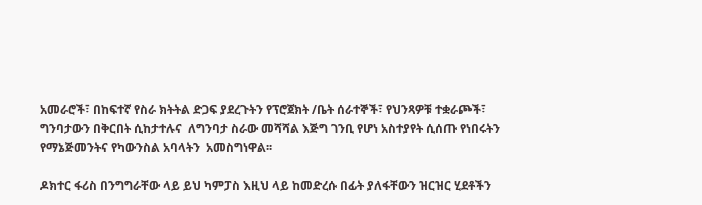አመራሮች፣ በከፍተኛ የስራ ክትትል ድጋፍ ያደረጉትን የፕሮጀክት /ቤት ሰራተኞች፣ የህንጻዎቹ ተቋራጮች፣ ግንባታውን በቅርበት ሲከታተሉና  ለግንባታ ስራው መሻሻል እጅግ ገንቢ የሆነ አስተያየት ሲሰጡ የነበሩትን የማኔጅመንትና የካውንስል አባላትን  አመስግነዋል፡፡

ዶክተር ፋሪስ በንግግራቸው ላይ ይህ ካምፓስ እዚህ ላይ ከመድረሱ በፊት ያለፋቸውን ዝርዝር ሂደቶችን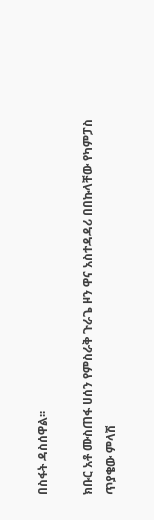በስፋት ዳስሰዋል፡፡

ክቡር አቶ ሙስጠፋ ሀሰን የምስራቅ ጉራጌ ዞን ዋና አስተዳዳሪ በበኩላቸው የካምፓስ ጥያቄው ምላሽ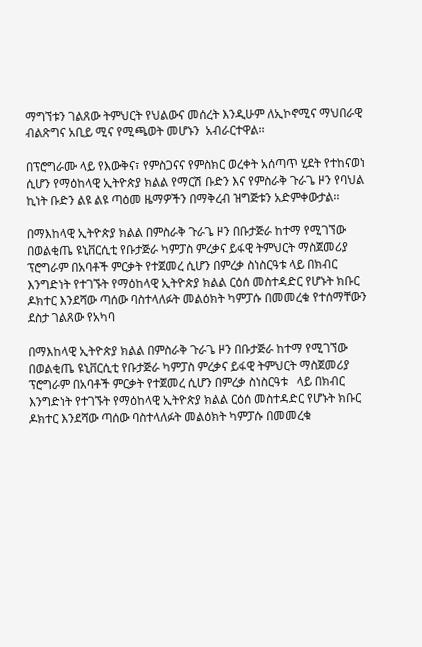ማግኘቱን ገልጸው ትምህርት የህልውና መሰረት እንዲሁም ለኢኮኖሚና ማህበራዊ ብልጽግና አቢይ ሚና የሚጫወት መሆኑን  አብራርተዋል፡፡

በፕሮግራሙ ላይ የእውቅና፣ የምስጋናና የምስክር ወረቀት አሰጣጥ ሂደት የተከናወነ ሲሆን የማዕከላዊ ኢትዮጵያ ክልል የማርሽ ቡድን እና የምስራቅ ጉራጌ ዞን የባህል ኪነት ቡድን ልዩ ልዩ ጣዕመ ዜማዎችን በማቅረብ ዝግጅቱን አድምቀውታል፡፡

በማእከላዊ ኢትዮጵያ ክልል በምስራቅ ጉራጌ ዞን በቡታጅራ ከተማ የሚገኘው በወልቂጤ ዩኒቨርሲቲ የቡታጅራ ካምፓስ ምረቃና ይፋዊ ትምህርት ማስጀመሪያ ፕሮግራም በአባቶች ምርቃት የተጀመረ ሲሆን በምረቃ ስነስርዓቱ ላይ በክብር እንግድነት የተገኙት የማዕከላዊ ኢትዮጵያ ክልል ርዕሰ መስተዳድር የሆኑት ክቡር ዶክተር እንደሻው ጣሰው ባስተላለፉት መልዕክት ካምፓሱ በመመረቁ የተሰማቸውን ደስታ ገልጸው የአካባ

በማእከላዊ ኢትዮጵያ ክልል በምስራቅ ጉራጌ ዞን በቡታጅራ ከተማ የሚገኘው  በወልቂጤ ዩኒቨርሲቲ የቡታጅራ ካምፓስ ምረቃና ይፋዊ ትምህርት ማስጀመሪያ ፕሮግራም በአባቶች ምርቃት የተጀመረ ሲሆን በምረቃ ስነስርዓቱ   ላይ በክብር እንግድነት የተገኙት የማዕከላዊ ኢትዮጵያ ክልል ርዕሰ መስተዳድር የሆኑት ክቡር ዶክተር እንደሻው ጣሰው ባስተላለፉት መልዕክት ካምፓሱ በመመረቁ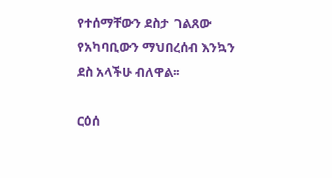የተሰማቸውን ደስታ  ገልጸው  የአካባቢውን ማህበረሰብ እንኳን ደስ አላችሁ ብለዋል፡፡

ርዕሰ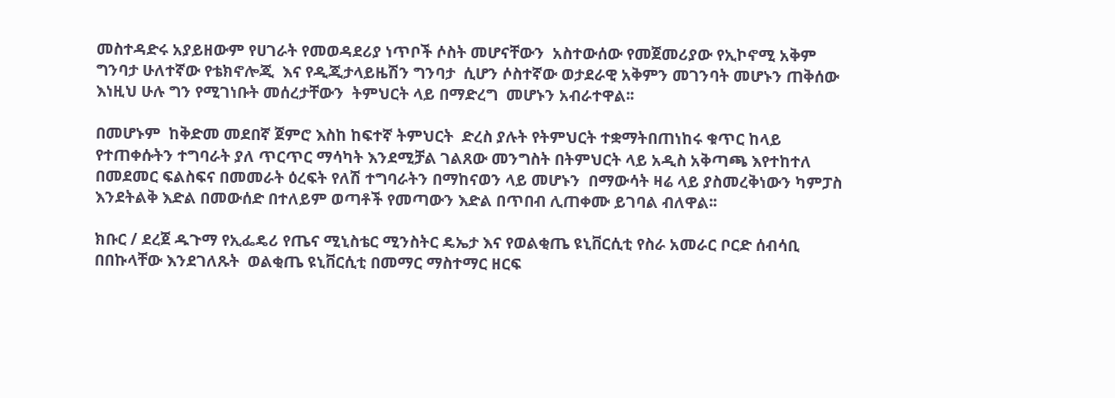መስተዳድሩ አያይዘውም የሀገራት የመወዳደሪያ ነጥቦች ሶስት መሆናቸውን  አስተውሰው የመጀመሪያው የኢኮኖሚ አቅም ግንባታ ሁለተኛው የቴክኖሎጂ  እና የዲጂታላይዜሽን ግንባታ  ሲሆን ሶስተኛው ወታደራዊ አቅምን መገንባት መሆኑን ጠቅሰው እነዚህ ሁሉ ግን የሚገነቡት መሰረታቸውን  ትምህርት ላይ በማድረግ  መሆኑን አብራተዋል፡፡

በመሆኑም  ከቅድመ መደበኛ ጀምሮ እስከ ከፍተኛ ትምህርት  ድረስ ያሉት የትምህርት ተቋማትበጠነከሩ ቁጥር ከላይ የተጠቀሱትን ተግባራት ያለ ጥርጥር ማሳካት እንደሚቻል ገልጸው መንግስት በትምህርት ላይ አዲስ አቅጣጫ እየተከተለ በመደመር ፍልስፍና በመመራት ዕረፍት የለሽ ተግባራትን በማከናወን ላይ መሆኑን  በማውሳት ዛሬ ላይ ያስመረቅነውን ካምፓስ  እንደትልቅ እድል በመውሰድ በተለይም ወጣቶች የመጣውን እድል በጥበብ ሊጠቀሙ ይገባል ብለዋል፡፡

ክቡር / ደረጀ ዱጉማ የኢፌዴሪ የጤና ሚኒስቴር ሚንስትር ዴኤታ እና የወልቂጤ ዩኒቨርሲቲ የስራ አመራር ቦርድ ሰብሳቢ  በበኩላቸው እንደገለጹት  ወልቂጤ ዩኒቨርሲቲ በመማር ማስተማር ዘርፍ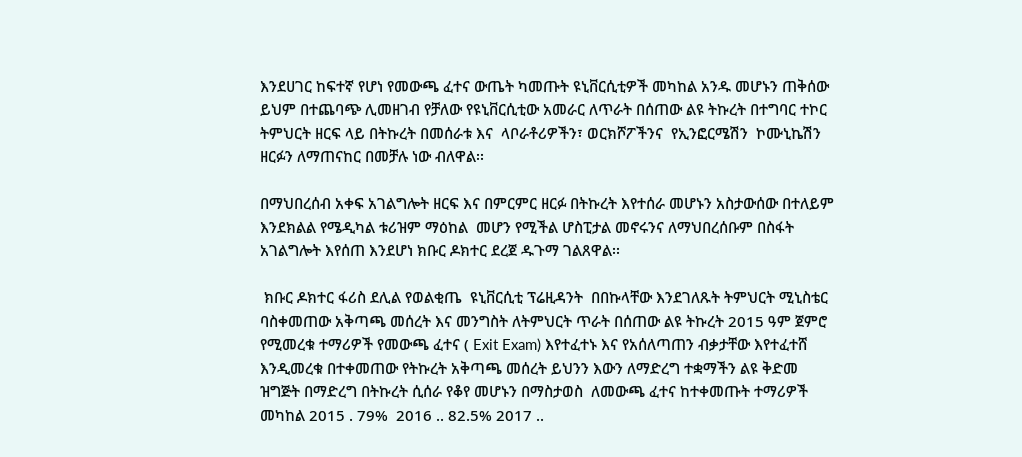እንደሀገር ከፍተኛ የሆነ የመውጫ ፈተና ውጤት ካመጡት ዩኒቨርሲቲዎች መካከል አንዱ መሆኑን ጠቅሰው ይህም በተጨባጭ ሊመዘገብ የቻለው የዩኒቨርሲቲው አመራር ለጥራት በሰጠው ልዩ ትኩረት በተግባር ተኮር ትምህርት ዘርፍ ላይ በትኩረት በመሰራቱ እና  ላቦራቶሪዎችን፣ ወርክሾፖችንና  የኢንፎርሜሽን  ኮሙኒኬሽን  ዘርፉን ለማጠናከር በመቻሉ ነው ብለዋል፡፡

በማህበረሰብ አቀፍ አገልግሎት ዘርፍ እና በምርምር ዘርፉ በትኩረት እየተሰራ መሆኑን አስታውሰው በተለይም  እንደክልል የሜዲካል ቱሪዝም ማዕከል  መሆን የሚችል ሆስፒታል መኖሩንና ለማህበረሰቡም በስፋት አገልግሎት እየሰጠ እንደሆነ ክቡር ዶክተር ደረጀ ዱጉማ ገልጸዋል፡፡

 ክቡር ዶክተር ፋሪስ ደሊል የወልቂጤ  ዩኒቨርሲቲ ፕሬዚዳንት  በበኩላቸው እንደገለጹት ትምህርት ሚኒስቴር ባስቀመጠው አቅጣጫ መሰረት እና መንግስት ለትምህርት ጥራት በሰጠው ልዩ ትኩረት 2015 ዓም ጀምሮ የሚመረቁ ተማሪዎች የመውጫ ፈተና ( Exit Exam) እየተፈተኑ እና የአሰለጣጠን ብቃታቸው እየተፈተሸ እንዲመረቁ በተቀመጠው የትኩረት አቅጣጫ መሰረት ይህንን እውን ለማድረግ ተቋማችን ልዩ ቅድመ ዝግጅት በማድረግ በትኩረት ሲሰራ የቆየ መሆኑን በማስታወስ  ለመውጫ ፈተና ከተቀመጡት ተማሪዎች መካከል 2015 . 79%  2016 .. 82.5% 2017 ..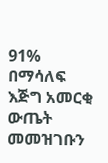91% በማሳለፍ እጅግ አመርቂ ውጤት መመዝገቡን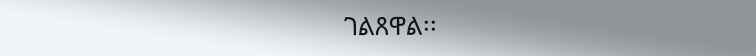ገልጸዋል፡፡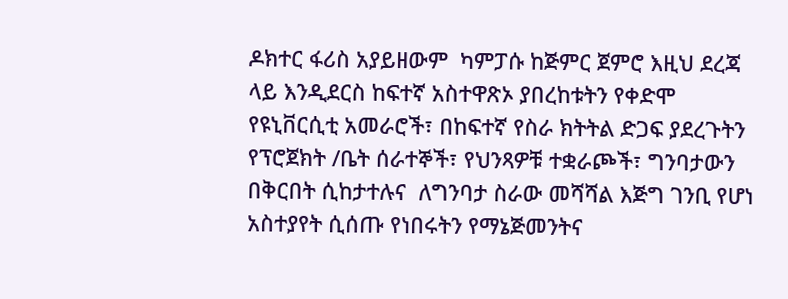ዶክተር ፋሪስ አያይዘውም  ካምፓሱ ከጅምር ጀምሮ እዚህ ደረጃ ላይ እንዲደርስ ከፍተኛ አስተዋጽኦ ያበረከቱትን የቀድሞ የዩኒቨርሲቲ አመራሮች፣ በከፍተኛ የስራ ክትትል ድጋፍ ያደረጉትን የፕሮጀክት /ቤት ሰራተኞች፣ የህንጻዎቹ ተቋራጮች፣ ግንባታውን በቅርበት ሲከታተሉና  ለግንባታ ስራው መሻሻል እጅግ ገንቢ የሆነ አስተያየት ሲሰጡ የነበሩትን የማኔጅመንትና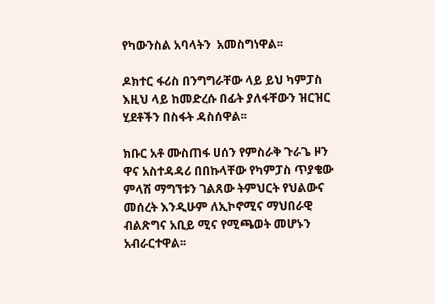የካውንስል አባላትን  አመስግነዋል፡፡

ዶክተር ፋሪስ በንግግራቸው ላይ ይህ ካምፓስ እዚህ ላይ ከመድረሱ በፊት ያለፋቸውን ዝርዝር ሂደቶችን በስፋት ዳስሰዋል፡፡

ክቡር አቶ ሙስጠፋ ሀሰን የምስራቅ ጉራጌ ዞን ዋና አስተዳዳሪ በበኩላቸው የካምፓስ ጥያቄው ምላሽ ማግኘቱን ገልጸው ትምህርት የህልውና መሰረት እንዲሁም ለኢኮኖሚና ማህበራዊ ብልጽግና አቢይ ሚና የሚጫወት መሆኑን  አብራርተዋል፡፡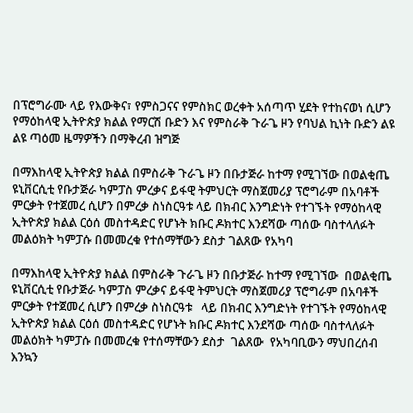በፕሮግራሙ ላይ የእውቅና፣ የምስጋናና የምስክር ወረቀት አሰጣጥ ሂደት የተከናወነ ሲሆን የማዕከላዊ ኢትዮጵያ ክልል የማርሽ ቡድን እና የምስራቅ ጉራጌ ዞን የባህል ኪነት ቡድን ልዩ ልዩ ጣዕመ ዜማዎችን በማቅረብ ዝግጅ

በማእከላዊ ኢትዮጵያ ክልል በምስራቅ ጉራጌ ዞን በቡታጅራ ከተማ የሚገኘው በወልቂጤ ዩኒቨርሲቲ የቡታጅራ ካምፓስ ምረቃና ይፋዊ ትምህርት ማስጀመሪያ ፕሮግራም በአባቶች ምርቃት የተጀመረ ሲሆን በምረቃ ስነስርዓቱ ላይ በክብር እንግድነት የተገኙት የማዕከላዊ ኢትዮጵያ ክልል ርዕሰ መስተዳድር የሆኑት ክቡር ዶክተር እንደሻው ጣሰው ባስተላለፉት መልዕክት ካምፓሱ በመመረቁ የተሰማቸውን ደስታ ገልጸው የአካባ

በማእከላዊ ኢትዮጵያ ክልል በምስራቅ ጉራጌ ዞን በቡታጅራ ከተማ የሚገኘው  በወልቂጤ ዩኒቨርሲቲ የቡታጅራ ካምፓስ ምረቃና ይፋዊ ትምህርት ማስጀመሪያ ፕሮግራም በአባቶች ምርቃት የተጀመረ ሲሆን በምረቃ ስነስርዓቱ   ላይ በክብር እንግድነት የተገኙት የማዕከላዊ ኢትዮጵያ ክልል ርዕሰ መስተዳድር የሆኑት ክቡር ዶክተር እንደሻው ጣሰው ባስተላለፉት መልዕክት ካምፓሱ በመመረቁ የተሰማቸውን ደስታ  ገልጸው  የአካባቢውን ማህበረሰብ እንኳን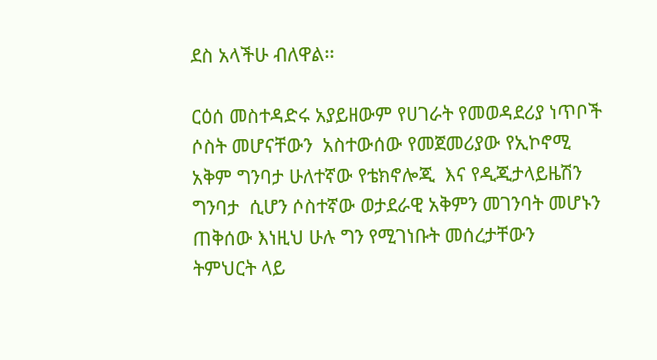ደስ አላችሁ ብለዋል፡፡

ርዕሰ መስተዳድሩ አያይዘውም የሀገራት የመወዳደሪያ ነጥቦች ሶስት መሆናቸውን  አስተውሰው የመጀመሪያው የኢኮኖሚ አቅም ግንባታ ሁለተኛው የቴክኖሎጂ  እና የዲጂታላይዜሽን ግንባታ  ሲሆን ሶስተኛው ወታደራዊ አቅምን መገንባት መሆኑን ጠቅሰው እነዚህ ሁሉ ግን የሚገነቡት መሰረታቸውን  ትምህርት ላይ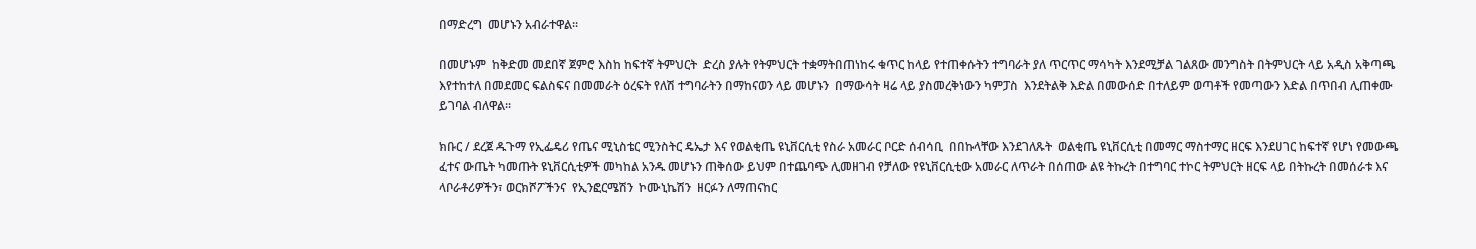በማድረግ  መሆኑን አብራተዋል፡፡

በመሆኑም  ከቅድመ መደበኛ ጀምሮ እስከ ከፍተኛ ትምህርት  ድረስ ያሉት የትምህርት ተቋማትበጠነከሩ ቁጥር ከላይ የተጠቀሱትን ተግባራት ያለ ጥርጥር ማሳካት እንደሚቻል ገልጸው መንግስት በትምህርት ላይ አዲስ አቅጣጫ እየተከተለ በመደመር ፍልስፍና በመመራት ዕረፍት የለሽ ተግባራትን በማከናወን ላይ መሆኑን  በማውሳት ዛሬ ላይ ያስመረቅነውን ካምፓስ  እንደትልቅ እድል በመውሰድ በተለይም ወጣቶች የመጣውን እድል በጥበብ ሊጠቀሙ ይገባል ብለዋል፡፡

ክቡር / ደረጀ ዱጉማ የኢፌዴሪ የጤና ሚኒስቴር ሚንስትር ዴኤታ እና የወልቂጤ ዩኒቨርሲቲ የስራ አመራር ቦርድ ሰብሳቢ  በበኩላቸው እንደገለጹት  ወልቂጤ ዩኒቨርሲቲ በመማር ማስተማር ዘርፍ እንደሀገር ከፍተኛ የሆነ የመውጫ ፈተና ውጤት ካመጡት ዩኒቨርሲቲዎች መካከል አንዱ መሆኑን ጠቅሰው ይህም በተጨባጭ ሊመዘገብ የቻለው የዩኒቨርሲቲው አመራር ለጥራት በሰጠው ልዩ ትኩረት በተግባር ተኮር ትምህርት ዘርፍ ላይ በትኩረት በመሰራቱ እና  ላቦራቶሪዎችን፣ ወርክሾፖችንና  የኢንፎርሜሽን  ኮሙኒኬሽን  ዘርፉን ለማጠናከር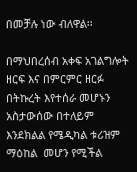በመቻሉ ነው ብለዋል፡፡

በማህበረሰብ አቀፍ አገልግሎት ዘርፍ እና በምርምር ዘርፉ በትኩረት እየተሰራ መሆኑን አስታውሰው በተለይም  እንደክልል የሜዲካል ቱሪዝም ማዕከል  መሆን የሚችል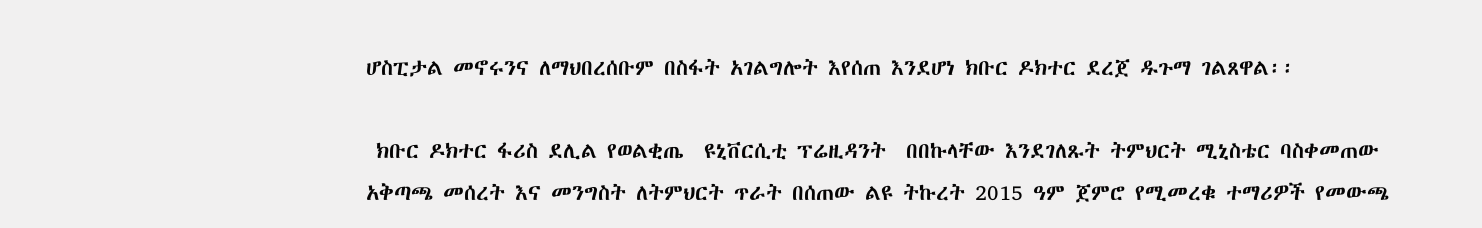ሆስፒታል መኖሩንና ለማህበረሰቡም በስፋት አገልግሎት እየሰጠ እንደሆነ ክቡር ዶክተር ደረጀ ዱጉማ ገልጸዋል፡፡

 ክቡር ዶክተር ፋሪስ ደሊል የወልቂጤ  ዩኒቨርሲቲ ፕሬዚዳንት  በበኩላቸው እንደገለጹት ትምህርት ሚኒስቴር ባስቀመጠው አቅጣጫ መሰረት እና መንግስት ለትምህርት ጥራት በሰጠው ልዩ ትኩረት 2015 ዓም ጀምሮ የሚመረቁ ተማሪዎች የመውጫ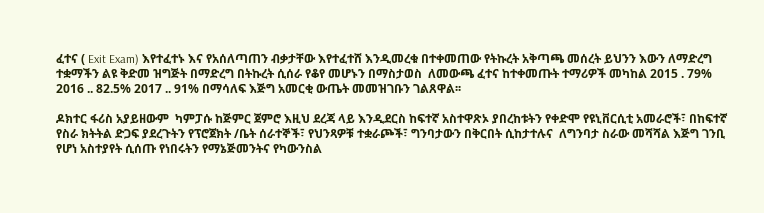ፈተና ( Exit Exam) እየተፈተኑ እና የአሰለጣጠን ብቃታቸው እየተፈተሸ እንዲመረቁ በተቀመጠው የትኩረት አቅጣጫ መሰረት ይህንን እውን ለማድረግ ተቋማችን ልዩ ቅድመ ዝግጅት በማድረግ በትኩረት ሲሰራ የቆየ መሆኑን በማስታወስ  ለመውጫ ፈተና ከተቀመጡት ተማሪዎች መካከል 2015 . 79%  2016 .. 82.5% 2017 .. 91% በማሳለፍ እጅግ አመርቂ ውጤት መመዝገቡን ገልጸዋል፡፡

ዶክተር ፋሪስ አያይዘውም  ካምፓሱ ከጅምር ጀምሮ እዚህ ደረጃ ላይ እንዲደርስ ከፍተኛ አስተዋጽኦ ያበረከቱትን የቀድሞ የዩኒቨርሲቲ አመራሮች፣ በከፍተኛ የስራ ክትትል ድጋፍ ያደረጉትን የፕሮጀክት /ቤት ሰራተኞች፣ የህንጻዎቹ ተቋራጮች፣ ግንባታውን በቅርበት ሲከታተሉና  ለግንባታ ስራው መሻሻል እጅግ ገንቢ የሆነ አስተያየት ሲሰጡ የነበሩትን የማኔጅመንትና የካውንስል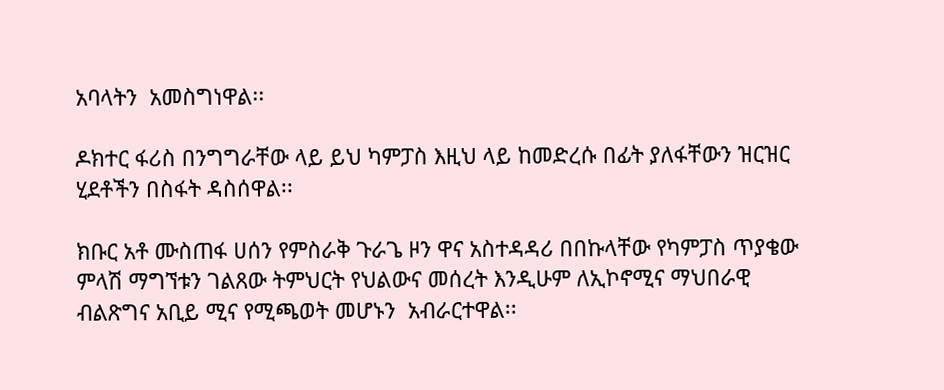አባላትን  አመስግነዋል፡፡

ዶክተር ፋሪስ በንግግራቸው ላይ ይህ ካምፓስ እዚህ ላይ ከመድረሱ በፊት ያለፋቸውን ዝርዝር ሂደቶችን በስፋት ዳስሰዋል፡፡

ክቡር አቶ ሙስጠፋ ሀሰን የምስራቅ ጉራጌ ዞን ዋና አስተዳዳሪ በበኩላቸው የካምፓስ ጥያቄው ምላሽ ማግኘቱን ገልጸው ትምህርት የህልውና መሰረት እንዲሁም ለኢኮኖሚና ማህበራዊ ብልጽግና አቢይ ሚና የሚጫወት መሆኑን  አብራርተዋል፡፡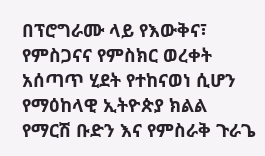በፕሮግራሙ ላይ የእውቅና፣ የምስጋናና የምስክር ወረቀት አሰጣጥ ሂደት የተከናወነ ሲሆን የማዕከላዊ ኢትዮጵያ ክልል የማርሽ ቡድን እና የምስራቅ ጉራጌ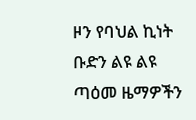ዞን የባህል ኪነት ቡድን ልዩ ልዩ ጣዕመ ዜማዎችን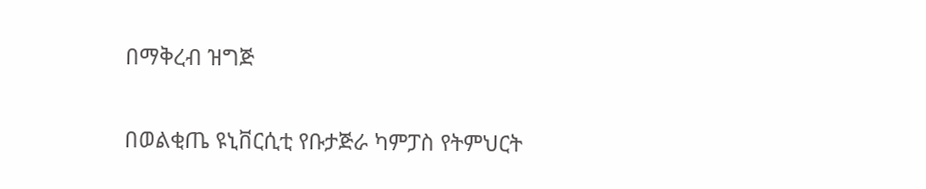በማቅረብ ዝግጅ

በወልቂጤ ዩኒቨርሲቲ የቡታጅራ ካምፓስ የትምህርት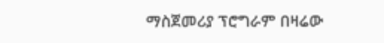ማስጀመሪያ ፕሮግራም በዛሬው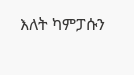እለት ካምፓሱን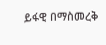ይፋዊ በማስመረቅ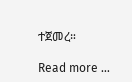ተጀመረ።

Read more …